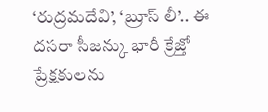‘రుద్రమదేవి’, ‘బ్రూస్ లీ’.. ఈ దసరా సీజన్కు భారీ క్రేజ్తో ప్రేక్షకులను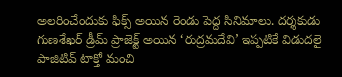అలరించేందుకు ఫిక్స్ అయిన రెండు పెద్ద సినిమాలు. దర్శకుడు గుణశేఖర్ డ్రీమ్ ప్రాజెక్ట్ అయిన ‘రుద్రమదేవి’ ఇప్పటికే విడుదలై పాజిటివ్ టాక్తో మంచి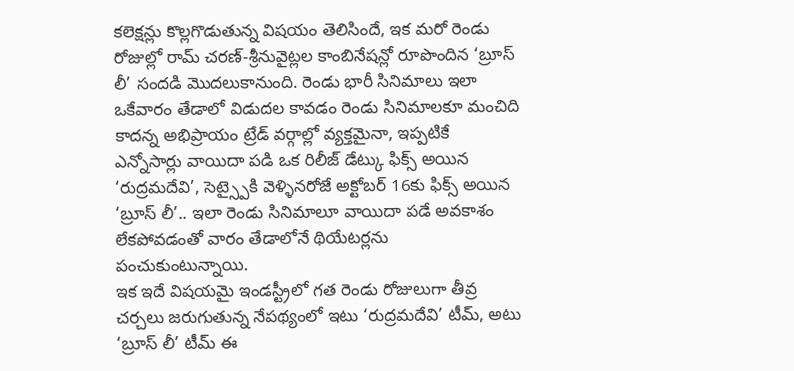కలెక్షన్లు కొల్లగొడుతున్న విషయం తెలిసిందే, ఇక మరో రెండు రోజుల్లో రామ్ చరణ్-శ్రీనువైట్లల కాంబినేషన్లో రూపొందిన ‘బ్రూస్ లీ’ సందడి మొదలుకానుంది. రెండు భారీ సినిమాలు ఇలా ఒకేవారం తేడాలో విడుదల కావడం రెండు సినిమాలకూ మంచిది కాదన్న అభిప్రాయం ట్రేడ్ వర్గాల్లో వ్యక్తమైనా, ఇప్పటికే ఎన్నోసార్లు వాయిదా పడి ఒక రిలీజ్ డేట్కు ఫిక్స్ అయిన ‘రుద్రమదేవి’, సెట్స్పైకి వెళ్ళినరోజే అక్టోబర్ 16కు ఫిక్స్ అయిన ‘బ్రూస్ లీ’.. ఇలా రెండు సినిమాలూ వాయిదా పడే అవకాశం లేకపోవడంతో వారం తేడాలోనే థియేటర్లను పంచుకుంటున్నాయి.
ఇక ఇదే విషయమై ఇండస్ట్రీలో గత రెండు రోజులుగా తీవ్ర చర్చలు జరుగుతున్న నేపథ్యంలో ఇటు ‘రుద్రమదేవి’ టీమ్, అటు ‘బ్రూస్ లీ’ టీమ్ ఈ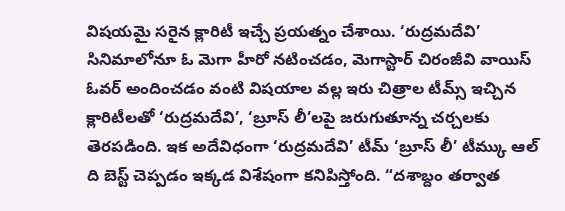విషయమై సరైన క్లారిటీ ఇచ్చే ప్రయత్నం చేశాయి. ‘రుద్రమదేవి’ సినిమాలోనూ ఓ మెగా హీరో నటించడం, మెగాస్టార్ చిరంజీవి వాయిస్ ఓవర్ అందించడం వంటి విషయాల వల్ల ఇరు చిత్రాల టీమ్స్ ఇచ్చిన క్లారిటీలతో ‘రుద్రమదేవి’, ‘బ్రూస్ లీ’లపై జరుగుతూన్న చర్చలకు తెరపడింది. ఇక అదేవిధంగా ‘రుద్రమదేవి’ టీమ్ ‘బ్రూస్ లీ’ టీమ్కు ఆల్ ది బెస్ట్ చెప్పడం ఇక్కడ విశేషంగా కనిపిస్తోంది. “దశాబ్దం తర్వాత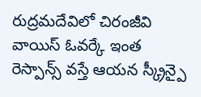రుద్రమదేవిలో చిరంజీవి వాయిస్ ఓవర్కే ఇంత రెస్పాన్స్ వస్తే ఆయన స్క్రీన్పై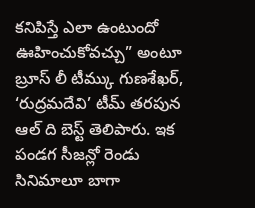కనిపిస్తే ఎలా ఉంటుందో ఊహించుకోవచ్చు” అంటూ బ్రూస్ లీ టీమ్కు గుణశేఖర్, ‘రుద్రమదేవి’ టీమ్ తరపున ఆల్ ది బెస్ట్ తెలిపారు. ఇక పండగ సీజన్లో రెండు సినిమాలూ బాగా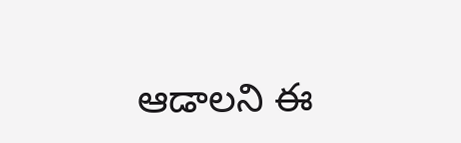ఆడాలని ఈ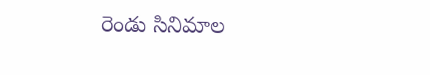రెండు సినిమాల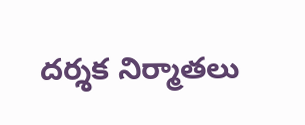దర్శక నిర్మాతలు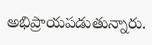అభిప్రాయపడుతున్నారు.